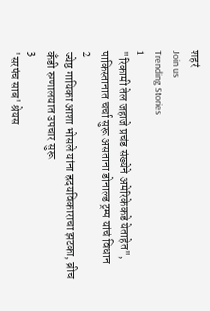शहरं
Join us
Trending Stories
1
"रिकामी तेल जहाजे प्रचंड संख्येने अमेरिकेकडे येताहेत", पाकिस्तानात चर्चा सुरू असताना डोनाल्ड ट्रम्प यांचं विधान
2
ज्येष्ठ गायिका आशा भोसले यांना ह्रदयविकाराचा झटका, ब्रीच कँडी रुग्णालयात उपचार सुरू
3
'सरपंच साब' श्रेयस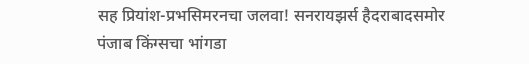सह प्रियांश-प्रभसिमरनचा जलवा! सनरायझर्स हैदराबादसमोर पंजाब किंग्सचा भांगडा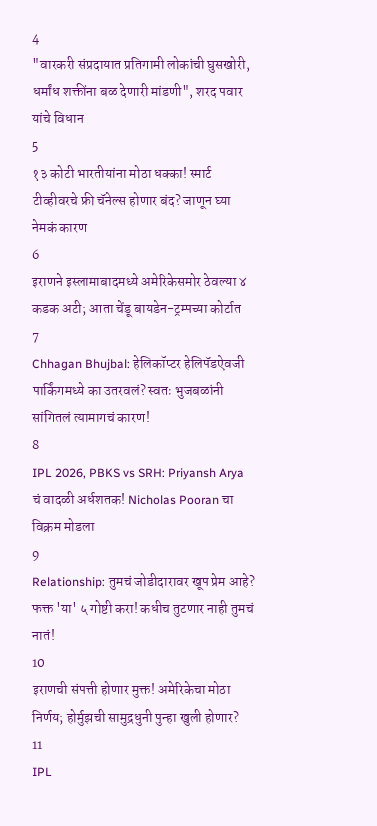4
"वारकरी संप्रदायात प्रतिगामी लोकांची घुसखोरी, धर्मांध शक्तींना बळ देणारी मांडणी", शरद पवार यांचे विधान
5
१३ कोटी भारतीयांना मोठा धक्का! स्मार्ट टीव्हीवरचे फ्री चॅनेल्स होणार बंद? जाणून घ्या नेमकं कारण
6
इराणने इस्लामाबादमध्ये अमेरिकेसमोर ठेवल्या ४ कडक अटी; आता चेंडू बायडेन-ट्रम्पच्या कोर्टात
7
Chhagan Bhujbal: हेलिकॉप्टर हेलिपॅडऐवजी पार्किंगमध्ये का उतरवलं? स्वतः भुजबळांनी सांगितलं त्यामागचं कारण!
8
IPL 2026, PBKS vs SRH: Priyansh Arya चं वादळी अर्धशतक! Nicholas Pooran चा विक्रम मोडला
9
Relationship: तुमचं जोडीदारावर खूप प्रेम आहे? फक्त 'या' ५ गोष्टी करा! कधीच तुटणार नाही तुमचं नातं!
10
इराणची संपत्ती होणार मुक्त! अमेरिकेचा मोठा निर्णय; होर्मुझची सामुद्रधुनी पुन्हा खुली होणार?
11
IPL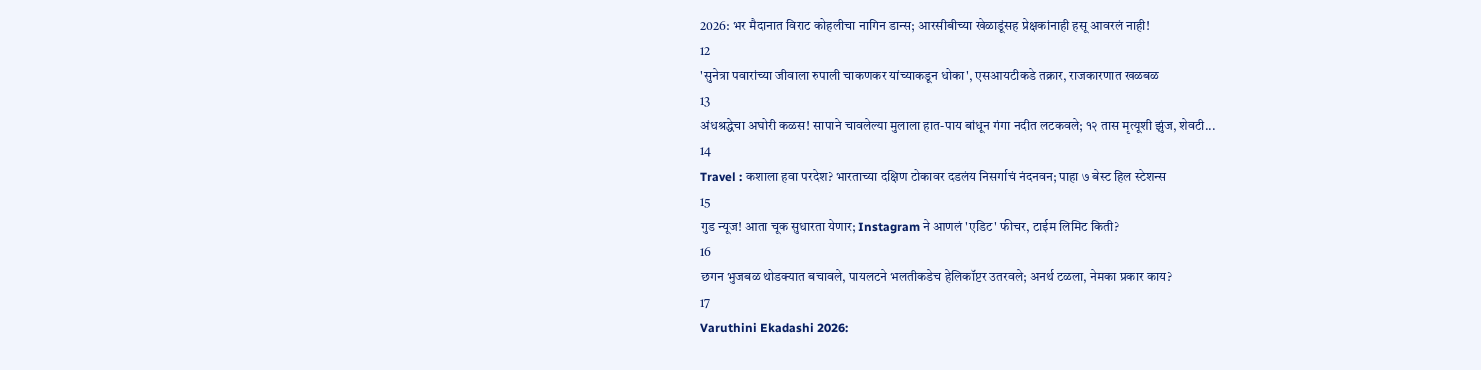2026: भर मैदानात विराट कोहलीचा नागिन डान्स; आरसीबीच्या खेळाडूंसह प्रेक्षकांनाही हसू आवरलं नाही!
12
'सुनेत्रा पवारांच्या जीवाला रुपाली चाकणकर यांच्याकडून धोका', एसआयटीकडे तक्रार, राजकारणात खळबळ
13
अंधश्रद्धेचा अघोरी कळस! सापाने चावलेल्या मुलाला हात-पाय बांधून गंगा नदीत लटकवले; १२ तास मृत्यूशी झुंज, शेवटी...
14
Travel : कशाला हवा परदेश? भारताच्या दक्षिण टोकावर दडलंय निसर्गाचं नंदनवन; पाहा ७ बेस्ट हिल स्टेशन्स
15
गुड न्यूज! आता चूक सुधारता येणार; Instagram ने आणलं 'एडिट' फीचर, टाईम लिमिट किती?
16
छगन भुजबळ थोडक्यात बचावले, पायलटने भलतीकडेच हेलिकॉप्टर उतरवले; अनर्थ टळला, नेमका प्रकार काय?
17
Varuthini Ekadashi 2026: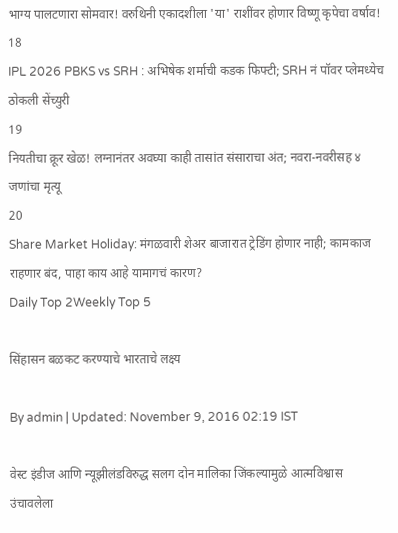भाग्य पालटणारा सोमवार! वरुथिनी एकादशीला 'या' राशींवर होणार विष्णू कृपेचा वर्षाव!
18
IPL 2026 PBKS vs SRH : अभिषेक शर्माची कडक फिफ्टी; SRH नं पॉवर प्लेमध्येच ठोकली सेंच्युरी
19
नियतीचा क्रूर खेळ! लग्नानंतर अवघ्या काही तासांत संसाराचा अंत; नवरा-नवरीसह ४ जणांचा मृत्यू
20
Share Market Holiday: मंगळवारी शेअर बाजारात ट्रेडिंग होणार नाही; कामकाज राहणार बंद, पाहा काय आहे यामागचं कारण?
Daily Top 2Weekly Top 5

सिंहासन बळकट करण्याचे भारताचे लक्ष्य

By admin | Updated: November 9, 2016 02:19 IST

वेस्ट इंडीज आणि न्यूझीलंडविरुद्ध सलग दोन मालिका जिंकल्यामुळे आत्मविश्वास उंचावलेला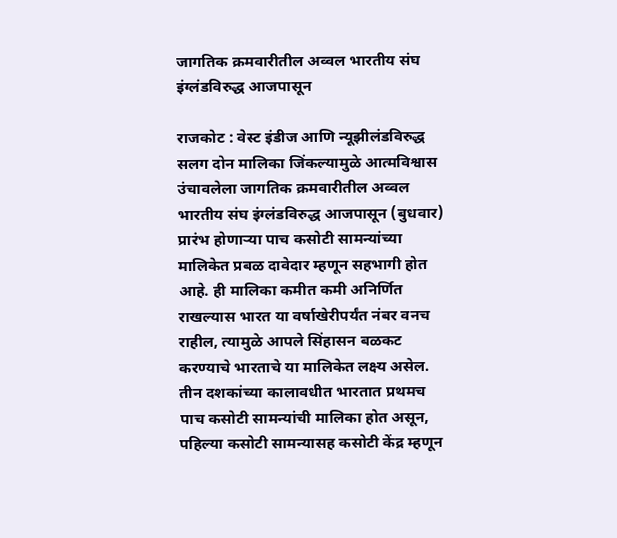जागतिक क्रमवारीतील अव्वल भारतीय संघ इंग्लंडविरुद्ध आजपासून

राजकोट : वेस्ट इंडीज आणि न्यूझीलंडविरुद्ध सलग दोन मालिका जिंकल्यामुळे आत्मविश्वास उंचावलेला जागतिक क्रमवारीतील अव्वल भारतीय संघ इंग्लंडविरुद्ध आजपासून (बुधवार) प्रारंभ होणाऱ्या पाच कसोटी सामन्यांच्या मालिकेत प्रबळ दावेदार म्हणून सहभागी होत आहे. ही मालिका कमीत कमी अनिर्णित राखल्यास भारत या वर्षाखेरीपर्यंत नंबर वनच राहील, त्यामुळे आपले सिंहासन बळकट करण्याचे भारताचे या मालिकेत लक्ष्य असेल. तीन दशकांच्या कालावधीत भारतात प्रथमच पाच कसोटी सामन्यांची मालिका होत असून, पहिल्या कसोटी सामन्यासह कसोटी केंद्र म्हणून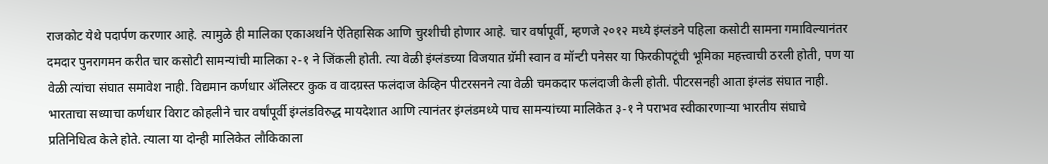राजकोट येथे पदार्पण करणार आहे. त्यामुळे ही मालिका एकाअर्थाने ऐतिहासिक आणि चुरशीची होणार आहे. चार वर्षापूर्वी, म्हणजे २०१२ मध्ये इंग्लंडने पहिला कसोटी सामना गमाविल्यानंतर दमदार पुनरागमन करीत चार कसोटी सामन्यांची मालिका २-१ ने जिंकली होती. त्या वेळी इंग्लंडच्या विजयात ग्रॅमी स्वान व मॉन्टी पनेसर या फिरकीपटूंची भूमिका महत्त्वाची ठरली होती, पण या वेळी त्यांचा संघात समावेश नाही. विद्यमान कर्णधार अ‍ॅलिस्टर कुक व वादग्रस्त फलंदाज केव्हिन पीटरसनने त्या वेळी चमकदार फलंदाजी केली होती. पीटरसनही आता इंग्लंड संघात नाही. भारताचा सध्याचा कर्णधार विराट कोहलीने चार वर्षांपूर्वी इंग्लंडविरुद्ध मायदेशात आणि त्यानंतर इंग्लंडमध्ये पाच सामन्यांच्या मालिकेत ३-१ ने पराभव स्वीकारणाऱ्या भारतीय संघाचे प्रतिनिधित्व केले होते. त्याला या दोन्ही मालिकेत लौकिकाला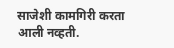साजेशी कामगिरी करता आली नव्हती.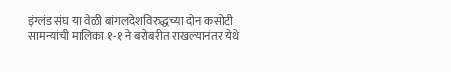इंग्लंड संघ या वेळी बांगलदेशविरुद्धच्या दोन कसोटी सामन्यांची मालिका १-१ ने बरोबरीत राखल्यानंतर येथे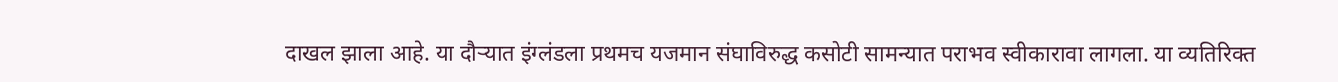दाखल झाला आहे. या दौऱ्यात इंग्लंडला प्रथमच यजमान संघाविरुद्ध कसोटी सामन्यात पराभव स्वीकारावा लागला. या व्यतिरिक्त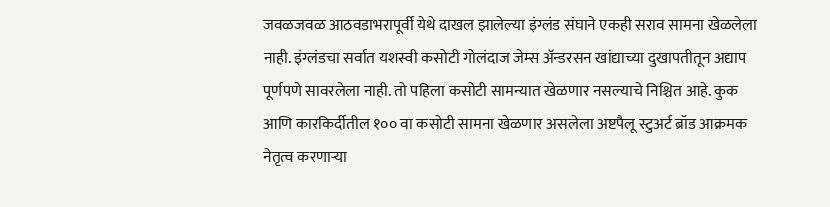जवळजवळ आठवडाभरापूर्वी येथे दाखल झालेल्या इंग्लंड संघाने एकही सराव सामना खेळलेला नाही. इंग्लंडचा सर्वात यशस्वी कसोटी गोलंदाज जेम्स अ‍ॅन्डरसन खांद्याच्या दुखापतीतून अद्याप पूर्णपणे सावरलेला नाही. तो पहिला कसोटी सामन्यात खेळणार नसल्याचे निश्चित आहे. कुक आणि कारकिर्दीतील १०० वा कसोटी सामना खेळणार असलेला अष्टपैलू स्टुअर्ट ब्रॉड आक्रमक नेतृत्व करणाऱ्या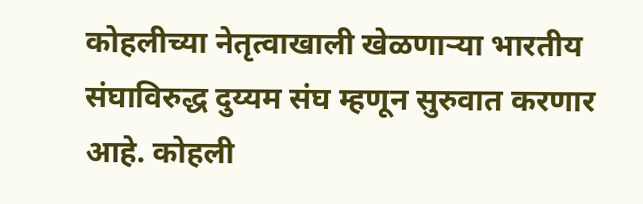कोहलीच्या नेतृत्वाखाली खेळणाऱ्या भारतीय संघाविरुद्ध दुय्यम संघ म्हणून सुरुवात करणार आहे. कोहली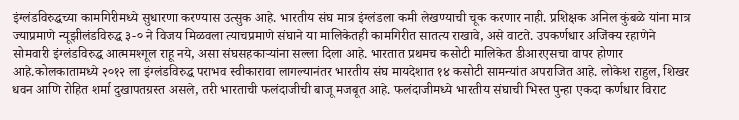इंग्लंडविरुद्धच्या कामगिरीमध्ये सुधारणा करण्यास उत्सुक आहे. भारतीय संघ मात्र इंग्लंडला कमी लेखण्याची चूक करणार नाही. प्रशिक्षक अनिल कुंबळे यांना मात्र ज्याप्रमाणे न्यूझीलंडविरुद्ध ३-० ने विजय मिळवला त्याचप्रमाणे संघाने या मालिकेतही कामगिरीत सातत्य राखावे, असे वाटते. उपकर्णधार अजिंक्य रहाणेने सोमवारी इंग्लंडविरुद्ध आत्ममश्गूल राहू नये, असा संघसहकाऱ्यांना सल्ला दिला आहे. भारतात प्रथमच कसोटी मालिकेत डीआरएसचा वापर होणार आहे.कोलकातामध्ये २०१२ ला इंग्लंडविरुद्ध पराभव स्वीकारावा लागल्यानंतर भारतीय संघ मायदेशात १४ कसोटी सामन्यांत अपराजित आहे. लोकेश राहुल, शिखर धवन आणि रोहित शर्मा दुखापतग्रस्त असले, तरी भारताची फलंदाजीची बाजू मजबूत आहे. फलंदाजीमध्ये भारतीय संघाची भिस्त पुन्हा एकदा कर्णधार विराट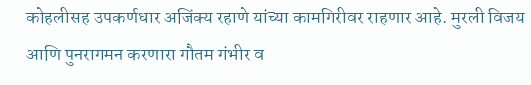कोहलीसह उपकर्णधार अजिंक्य रहाणे यांच्या कामगिरीवर राहणार आहे. मुरली विजय आणि पुनरागमन करणारा गौतम गंभीर व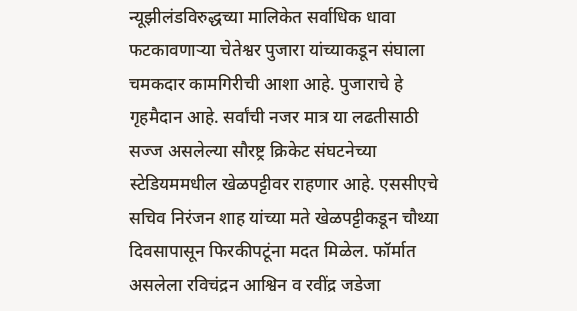न्यूझीलंडविरुद्धच्या मालिकेत सर्वाधिक धावा फटकावणाऱ्या चेतेश्वर पुजारा यांच्याकडून संघाला चमकदार कामगिरीची आशा आहे. पुजाराचे हे गृहमैदान आहे. सर्वांची नजर मात्र या लढतीसाठी सज्ज असलेल्या सौरष्ट्र क्रिकेट संघटनेच्या स्टेडियममधील खेळपट्टीवर राहणार आहे. एससीएचे सचिव निरंजन शाह यांच्या मते खेळपट्टीकडून चौथ्या दिवसापासून फिरकीपटूंना मदत मिळेल. फॉर्मात असलेला रविचंद्रन आश्विन व रवींद्र जडेजा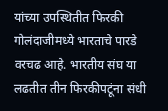यांच्या उपस्थितीत फिरकी गोलंदाजीमध्ये भारताचे पारडे वरचढ आहे. भारतीय संघ या लढतीत तीन फिरकीपटूंना संधी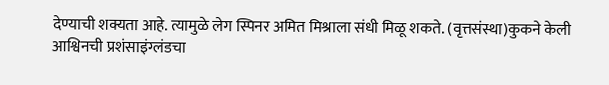देण्याची शक्यता आहे. त्यामुळे लेग स्पिनर अमित मिश्राला संधी मिळू शकते. (वृत्तसंस्था)कुकने केली आश्विनची प्रशंसाइंग्लंडचा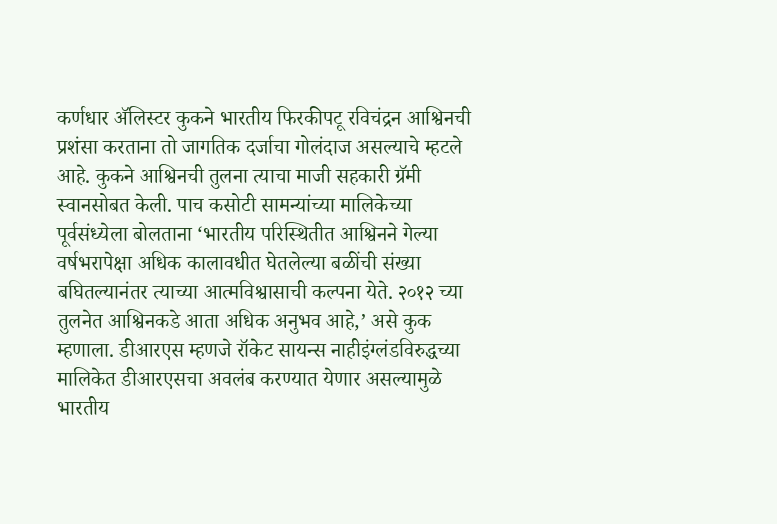कर्णधार अ‍ॅलिस्टर कुकने भारतीय फिरकीपटू रविचंद्रन आश्विनची प्रशंसा करताना तो जागतिक दर्जाचा गोलंदाज असल्याचे म्हटले आहे. कुकने आश्विनची तुलना त्याचा माजी सहकारी ग्रॅमी स्वानसोबत केली. पाच कसोटी सामन्यांच्या मालिकेच्या पूर्वसंध्येला बोलताना ‘भारतीय परिस्थितीत आश्विनने गेल्या वर्षभरापेक्षा अधिक कालावधीत घेतलेल्या बळींची संख्या बघितल्यानंतर त्याच्या आत्मविश्वासाची कल्पना येते. २०१२ च्या तुलनेत आश्विनकडे आता अधिक अनुभव आहे,’ असे कुक म्हणाला. डीआरएस म्हणजे रॉकेट सायन्स नाहीइंग्लंडविरुद्धच्या मालिकेत डीआरएसचा अवलंब करण्यात येणार असल्यामुळे भारतीय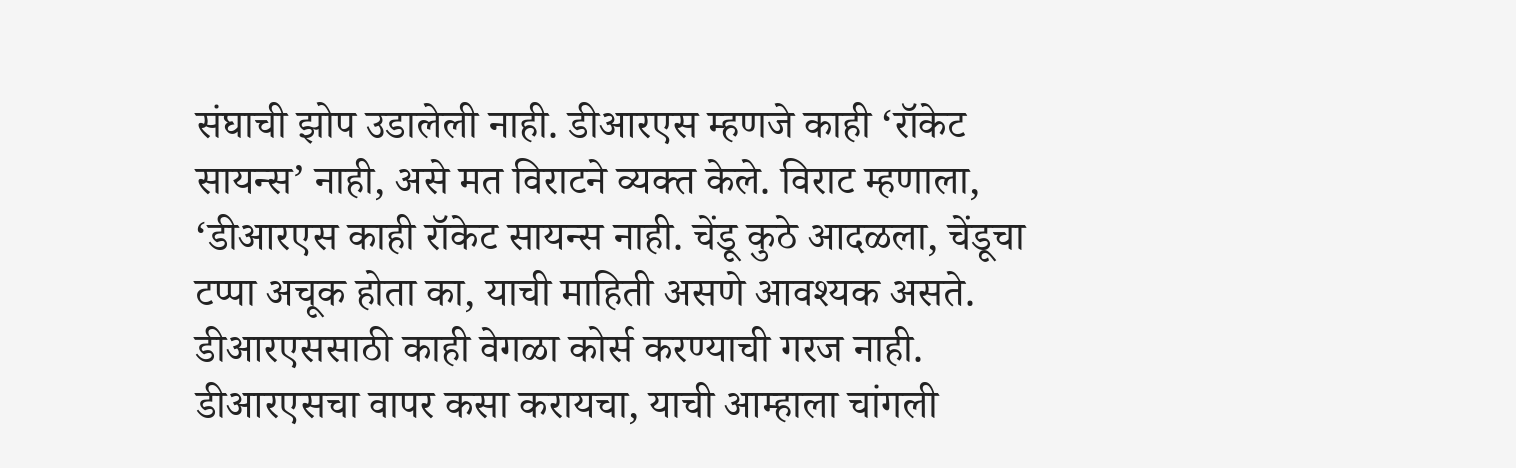संघाची झोप उडालेली नाही. डीआरएस म्हणजे काही ‘रॉकेट सायन्स’ नाही, असे मत विराटने व्यक्त केले. विराट म्हणाला, ‘डीआरएस काही रॉकेट सायन्स नाही. चेंडू कुठे आदळला, चेंडूचा टप्पा अचूक होता का, याची माहिती असणे आवश्यक असते. डीआरएससाठी काही वेगळा कोर्स करण्याची गरज नाही. डीआरएसचा वापर कसा करायचा, याची आम्हाला चांगली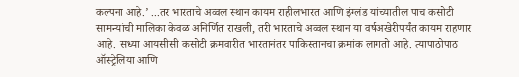कल्पना आहे.’ ...तर भारताचे अव्वल स्थान कायम राहीलभारत आणि इंग्लंड यांच्यातील पाच कसोटी सामन्यांची मालिका केवळ अनिर्णित राखली, तरी भारताचे अव्वल स्थान या वर्षअखेरीपर्यंत कायम राहणार आहे. सध्या आयसीसी कसोटी क्रमवारीत भारतानंतर पाकिस्तानचा क्रमांक लागतो आहे. त्यापाठोपाठ ऑस्ट्रेलिया आणि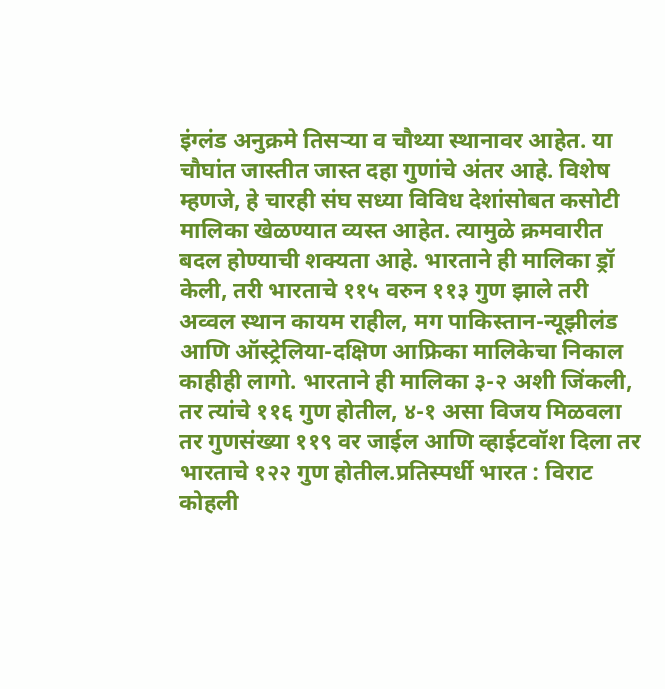इंग्लंड अनुक्रमे तिसऱ्या व चौथ्या स्थानावर आहेत. या चौघांत जास्तीत जास्त दहा गुणांचे अंतर आहे. विशेष म्हणजे, हे चारही संघ सध्या विविध देशांसोबत कसोटी मालिका खेळण्यात व्यस्त आहेत. त्यामुळे क्रमवारीत बदल होण्याची शक्यता आहे. भारताने ही मालिका ड्रॉ केली, तरी भारताचे ११५ वरुन ११३ गुण झाले तरी अव्वल स्थान कायम राहील, मग पाकिस्तान-न्यूझीलंड आणि ऑस्ट्रेलिया-दक्षिण आफ्रिका मालिकेचा निकाल काहीही लागो. भारताने ही मालिका ३-२ अशी जिंकली, तर त्यांचे ११६ गुण होतील, ४-१ असा विजय मिळवला तर गुणसंख्या ११९ वर जाईल आणि व्हाईटवॉश दिला तर भारताचे १२२ गुण होतील.प्रतिस्पर्धी भारत : विराट कोहली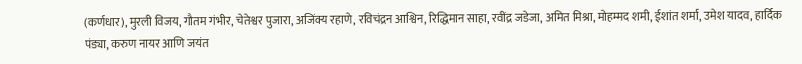(कर्णधार), मुरली विजय, गौतम गंभीर, चेतेश्वर पुजारा, अजिंक्य रहाणे, रविचंद्रन आश्विन, रिद्धिमान साहा, रवींद्र जडेजा, अमित मिश्रा, मोहम्मद शमी, ईशांत शर्मा, उमेश यादव, हार्दिक पंड्या, करुण नायर आणि जयंत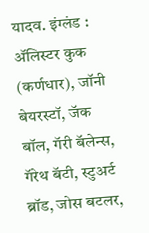यादव. इंग्लंड : अ‍ॅलिस्टर कुक (कर्णधार), जॉनी बेयरस्टॉ, जॅक बॉल, गॅरी बॅलेन्स, गॅरेथ बॅटी, स्टुअर्ट ब्रॉड, जोस बटलर,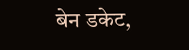बेन डकेट,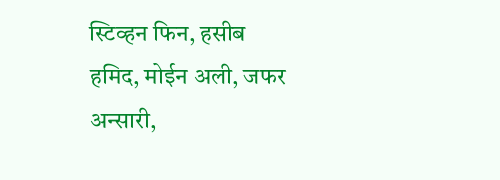स्टिव्हन फिन, हसीब हमिद, मोईन अली, जफर अन्सारी,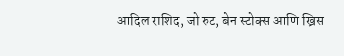आदिल राशिद, जो रुट, बेन स्टोक्स आणि ख्रिस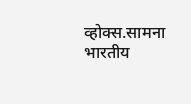व्होक्स.सामना भारतीय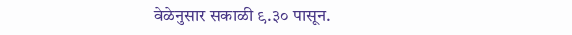वेळेनुसार सकाळी ९.३० पासून.